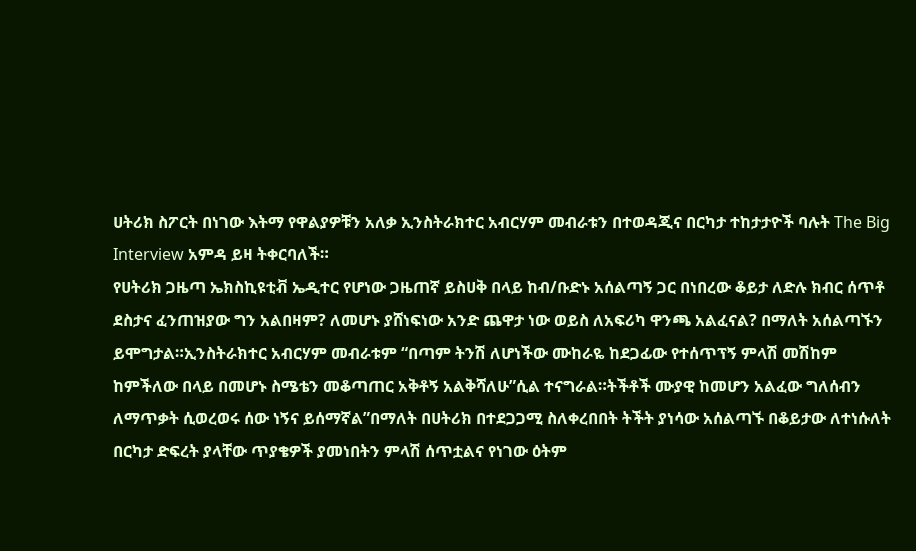ሀትሪክ ስፖርት በነገው እትማ የዋልያዎቹን አለቃ ኢንስትራክተር አብርሃም መብራቱን በተወዳጂና በርካታ ተከታታዮች ባሉት The Big Interview አምዳ ይዛ ትቀርባለች።
የሀትሪክ ጋዜጣ ኤክስኪዩቲቭ ኤዲተር የሆነው ጋዜጠኛ ይስሀቅ በላይ ከብ/ቡድኑ አሰልጣኝ ጋር በነበረው ቆይታ ለድሉ ክብር ሰጥቶ ደስታና ፈንጠዝያው ግን አልበዛም? ለመሆኑ ያሸነፍነው አንድ ጨዋታ ነው ወይስ ለአፍሪካ ዋንጫ አልፈናል? በማለት አሰልጣኙን ይሞግታል።ኢንስትራክተር አብርሃም መብራቱም “በጣም ትንሽ ለሆነችው ሙከራዬ ከደጋፊው የተሰጥፕኝ ምላሽ መሽከም ከምችለው በላይ በመሆኑ ስሜቴን መቆጣጠር አቅቶኝ አልቅሻለሁ”ሲል ተናግራል።ትችቶች ሙያዊ ከመሆን አልፈው ግለሰብን ለማጥቃት ሲወረወሩ ሰው ነኝና ይሰማኛል”በማለት በሀትሪክ በተደጋጋሚ ስለቀረበበት ትችት ያነሳው አሰልጣኙ በቆይታው ለተነሱለት በርካታ ድፍረት ያላቸው ጥያቄዎች ያመነበትን ምላሽ ሰጥቷልና የነገው ዕትም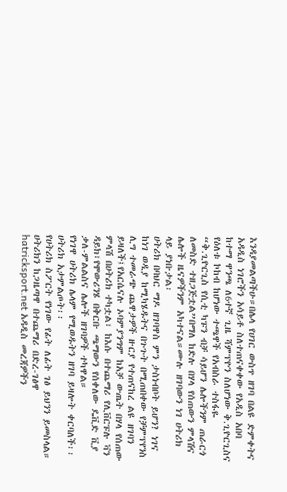እንዳያመልጣችሁ።በሌላ የሀገር ውስጥ ዘገባ በልዩ ድምቀትና አዳዲስ ነገሮችን አሳይቶ ስለተጠናቀቀው የአዲስ አበባ ከተማ ዋንጫ ለ6ተኛ ጊዜ ሻምፕዮን ስለሆነው ቅ.ጊዮርጊስና የዕለቱ ኮከብ ከሆነው ተጫዋች የአብስራ ተስፋዬ
“ቅ.ጊዮርጊስ የሲቲ ካፑን ብቻ ሳይሆን ሌሎችንም ጠራርጎ ለመስድ ተዘጋጅቷል”በማለ ከድሉ በሃላ የሰጠውን ምላሽና ሌሎች ዜናዎችንም አካተናል።ሙሉ ዘገባውን ነገ ሀትሪክ ላይ ያነቡታል፡
ሀትሪክ በባህር ማዶ ዘገባዋስ ምን ታስነብቦት ይሆን? ነገና ከነገ ወዲያ ከሚካሄዱትና በጉጉት በሚጠበቀው የቻምፕየንስ ሊግ ተመራጭ ጨዋታዎች ዙርያ የተጠናከረ ልዩ ዘገባን ይዛለች፤የአርሴናሉ ኦባምያንግም ከአቻ ውጤት በሃላ የሰጠው ምላሽ በሀትሪክ ተካቷል፣ ከእሱ በተጨማሪ የሊቨርፑሉ ቫን ዳይክ፣የሞውሪንሄ በቅርቡ ጫማውን የሰቀለው ዴቪድ ቪያ ቃለ-ምልልስና ሌሎች ዘገባዎች ተካዋል።
የነገዋ ሀትሪክ ሌላም የሚወዱትን ዘገባ ይዛሎት ቀርባለች፡፡ ሀትሪክ አታምልጦት፡፡
የሀትሪክ ስፖርት የነገው የፊት ለፊት ገፅ ይህንን ይመስላል።
ሀትሪክን ከጋዜጣዋ በተጨማሪ በድረ-ገፅዋ hatricksport.net አዳዲስ መረጃዎችን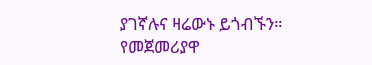ያገኛሉና ዛሬውኑ ይጎብኙን።
የመጀመሪያዋ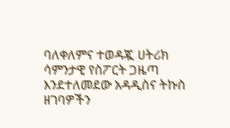ባለቀለምና ተወዳጇ ሀትሪክ ሳምንታዊ የስፖርት ጋዜጣ እንደተለመደው አዳዲስና ትኩስ ዘገባዎችን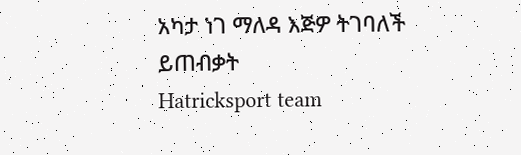አካታ ነገ ማለዳ እጅዎ ትገባለች ይጠብቃት
Hatricksport team